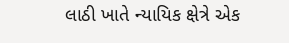લાઠી ખાતે ન્યાયિક ક્ષેત્રે એક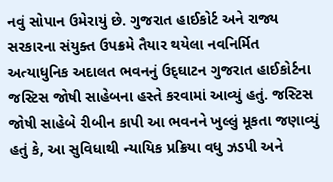નવું સોપાન ઉમેરાયું છે. ગુજરાત હાઈકોર્ટ અને રાજ્ય સરકારના સંયુક્ત ઉપક્રમે તૈયાર થયેલા નવનિર્મિત અત્યાધુનિક અદાલત ભવનનું ઉદ્‌ઘાટન ગુજરાત હાઈકોર્ટના જસ્ટિસ જોષી સાહેબના હસ્તે કરવામાં આવ્યું હતું. જસ્ટિસ જોષી સાહેબે રીબીન કાપી આ ભવનને ખુલ્લું મૂકતા જણાવ્યું હતું કે, આ સુવિધાથી ન્યાયિક પ્રક્રિયા વધુ ઝડપી અને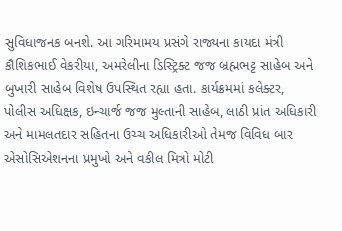સુવિધાજનક બનશે. આ ગરિમામય પ્રસંગે રાજ્યના કાયદા મંત્રી કૌશિકભાઈ વેકરીયા, અમરેલીના ડિસ્ટ્રિક્ટ જજ બ્રહ્મભટ્ટ સાહેબ અને બુખારી સાહેબ વિશેષ ઉપસ્થિત રહ્યા હતા. કાર્યક્રમમાં કલેક્ટર, પોલીસ અધિક્ષક, ઇન્ચાર્જ જજ મુલ્તાની સાહેબ, લાઠી પ્રાંત અધિકારી અને મામલતદાર સહિતના ઉચ્ચ અધિકારીઓ તેમજ વિવિધ બાર એસોસિએશનના પ્રમુખો અને વકીલ મિત્રો મોટી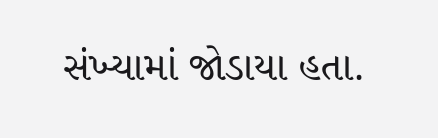સંખ્યામાં જોડાયા હતા.